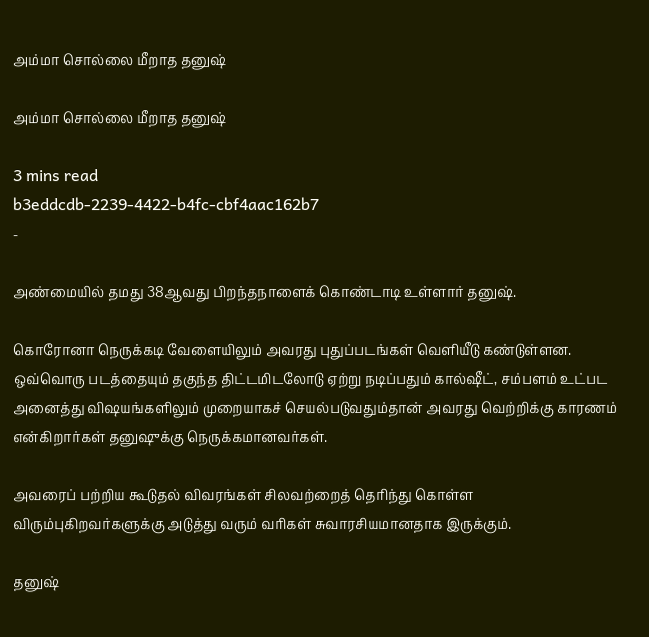அம்மா சொல்லை மீறாத தனுஷ்

அம்மா சொல்லை மீறாத தனுஷ்

3 mins read
b3eddcdb-2239-4422-b4fc-cbf4aac162b7
-

அண்மையில் தமது 38ஆவது பிறந்தநாளைக் கொண்டாடி உள்ளார் தனுஷ்.

கொரோனா நெருக்கடி வேளையிலும் அவரது புதுப்படங்கள் வெளியீடு கண்டுள்ளன. ஒவ்வொரு படத்தையும் தகுந்த திட்டமிடலோடு ஏற்று நடிப்பதும் கால்ஷீட், சம்பளம் உட்பட அனைத்து விஷயங்களிலும் முறையாகச் செயல்படுவதும்தான் அவரது வெற்றிக்கு காரணம் என்கிறார்கள் தனுஷுக்கு நெருக்கமானவர்கள்.

அவரைப் பற்றிய கூடுதல் விவரங்கள் சிலவற்றைத் தெரிந்து கொள்ள விரும்புகிறவர்களுக்கு அடுத்து வரும் வரிகள் சுவாரசியமானதாக இருக்கும்.

தனுஷ்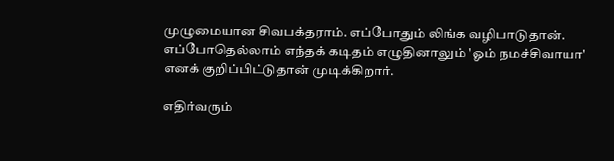முழுமையான சிவபக்தராம். எப்போதும் லிங்க வழிபாடுதான். எப்போதெல்லாம் எந்தக் கடிதம் எழுதினாலும் 'ஓம் நமச்சிவாயா' எனக் குறிப்பிட்டுதான் முடிக்கிறார்.

எதிர்வரும்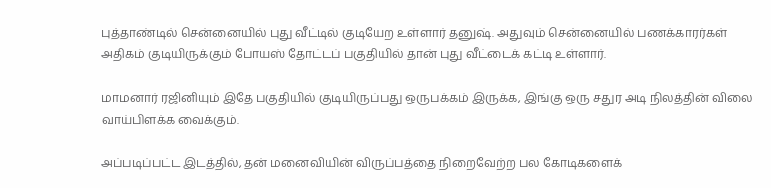புத்தாண்டில் சென்னையில் புது வீட்டில் குடியேற உள்ளார் தனுஷ். அதுவும் சென்னையில் பணக்காரர்கள் அதிகம் குடியிருக்கும் போயஸ் தோட்டப் பகுதியில் தான் புது வீட்டைக் கட்டி உள்ளார்.

மாமனார் ரஜினியும் இதே பகுதியில் குடியிருப்பது ஒருபக்கம் இருக்க, இங்கு ஒரு சதுர அடி நிலத்தின் விலை வாய்பிளக்க வைக்கும்.

அப்படிப்பட்ட இடத்தில், தன் மனைவியின் விருப்பத்தை நிறைவேற்ற பல கோடிகளைக்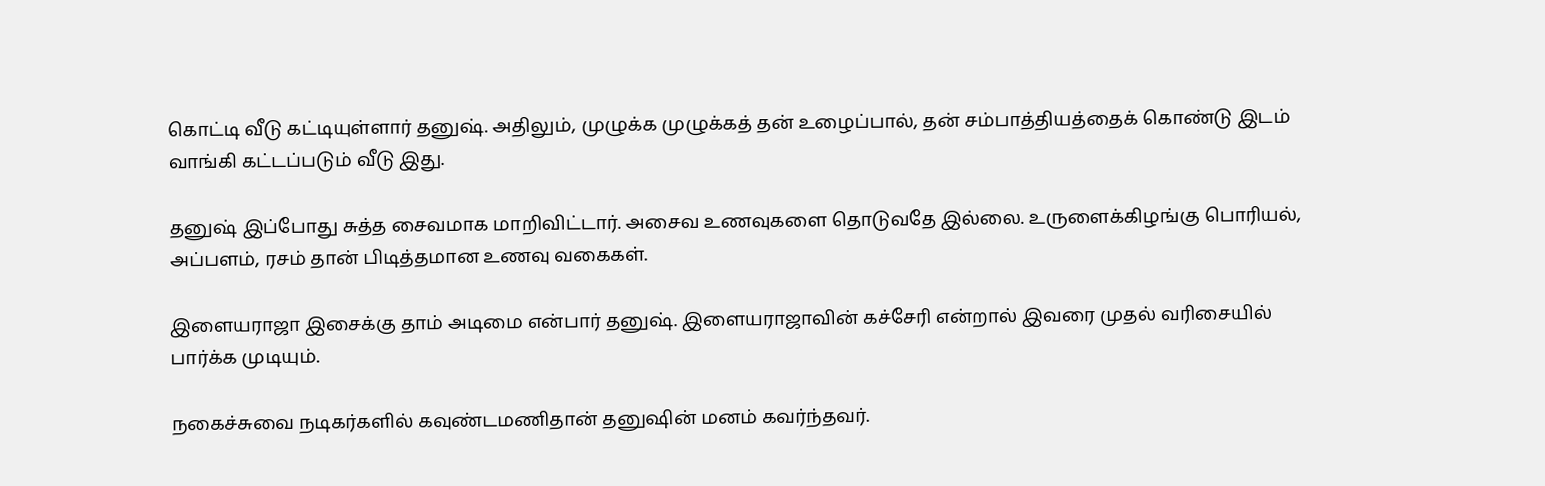கொட்டி வீடு கட்டியுள்ளார் தனுஷ். அதிலும், முழுக்க முழுக்கத் தன் உழைப்பால், தன் சம்பாத்தியத்தைக் கொண்டு இடம் வாங்கி கட்டப்படும் வீடு இது.

தனுஷ் இப்போது சுத்த சைவமாக மாறிவிட்டார். அசைவ உணவுகளை தொடுவதே இல்லை. உருளைக்கிழங்கு பொரியல், அப்பளம், ரசம் தான் பிடித்தமான உணவு வகைகள்.

இளையராஜா இசைக்கு தாம் அடிமை என்பார் தனுஷ். இளையராஜாவின் கச்சேரி என்றால் இவரை முதல் வரிசையில் பார்க்க முடியும்.

நகைச்சுவை நடிகர்களில் கவுண்டமணிதான் தனுஷின் மனம் கவர்ந்தவர்.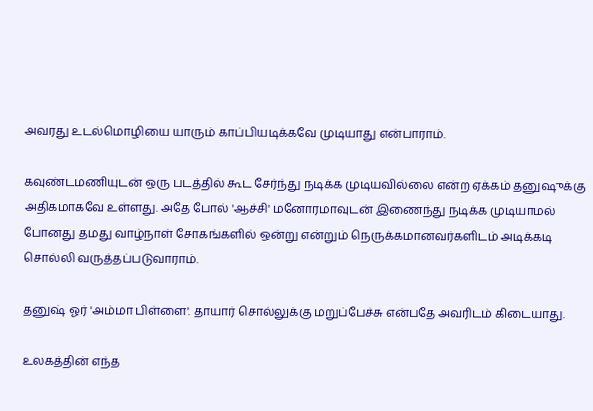அவரது உடல்மொழியை யாரும் காப்பியடிக்கவே முடியாது என்பாராம்.

கவுண்டமணியுடன் ஒரு படத்தில் கூட சேர்ந்து நடிக்க முடியவில்லை என்ற ஏக்கம் தனுஷுக்கு அதிகமாகவே உள்ளது. அதே போல் 'ஆச்சி' மனோரமாவுடன் இணைந்து நடிக்க முடியாமல் போனது தமது வாழ்நாள் சோகங்களில் ஒன்று என்றும் நெருக்கமானவர்களிடம் அடிக்கடி சொல்லி வருத்தப்படுவாராம்.

தனுஷ் ஓர் 'அம்மா பிள்ளை'. தாயார் சொல்லுக்கு மறுப்பேச்சு என்பதே அவரிடம் கிடையாது.

உலகத்தின் எந்த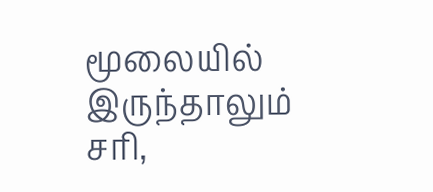மூலையில் இருந்தாலும் சரி,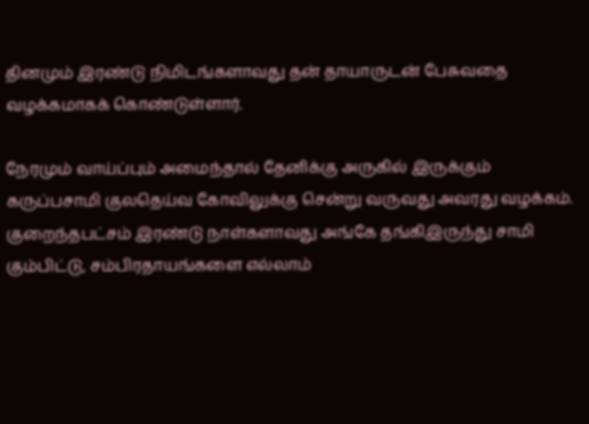தினமும் இரண்டு நிமிடங்களாவது தன் தாயாருடன் பேசுவதை வழக்கமாகக் கொண்டுள்ளார்.

நேரமும் வாய்ப்பும் அமைந்தால் தேனிக்கு அருகில் இருக்கும் கருப்பசாமி குலதெய்வ கோவிலுக்கு சென்று வருவது அவரது வழக்கம். குறைந்தபட்சம் இரண்டு நாள்களாவது அங்கே தங்கிஇருந்து சாமி கும்பிட்டு, சம்பிரதாயங்களை எல்லாம்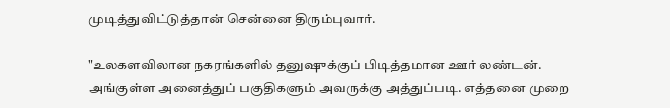முடித்துவிட்டுத்தான் சென்னை திரும்புவார்.

"உலகளவிலான நகரங்களில் தனுஷுக்குப் பிடித்தமான ஊர் லண்டன். அங்குள்ள அனைத்துப் பகுதிகளும் அவருக்கு அத்துப்படி. எத்தனை முறை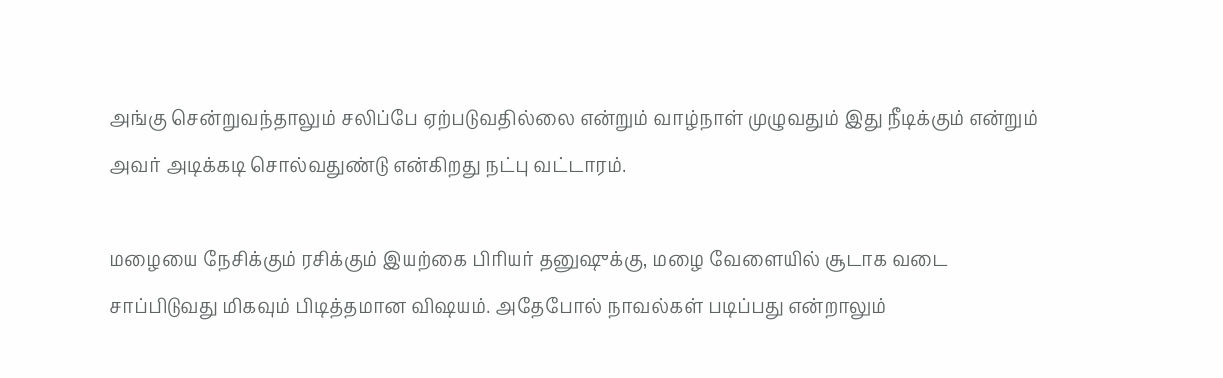அங்கு சென்றுவந்தாலும் சலிப்பே ஏற்படுவதில்லை என்றும் வாழ்நாள் முழுவதும் இது நீடிக்கும் என்றும் அவர் அடிக்கடி சொல்வதுண்டு என்கிறது நட்பு வட்டாரம்.

மழையை நேசிக்கும் ரசிக்கும் இயற்கை பிரியர் தனுஷுக்கு, மழை வேளையில் சூடாக வடை சாப்பிடுவது மிகவும் பிடித்தமான விஷயம். அதேபோல் நாவல்கள் படிப்பது என்றாலும்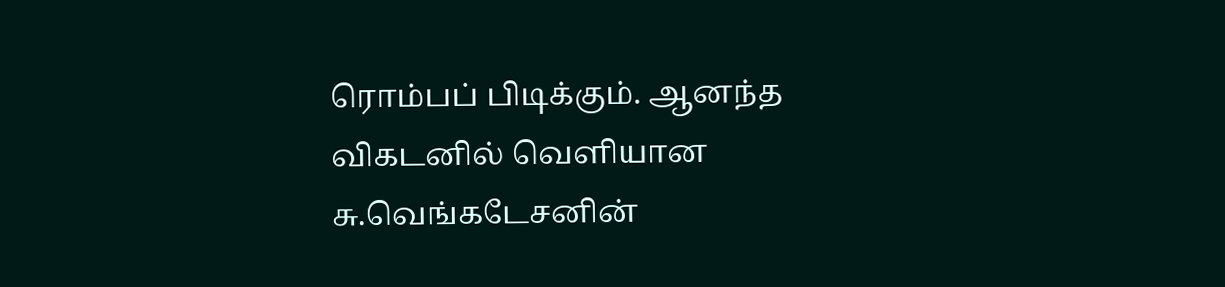ரொம்பப் பிடிக்கும். ஆனந்த விகடனில் வெளியான சு.வெங்கடேசனின்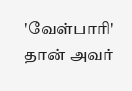'வேள்பாரி' தான் அவர்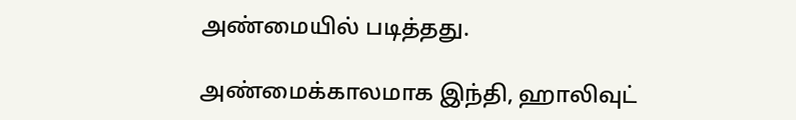அண்மையில் படித்தது.

அண்மைக்காலமாக இந்தி, ஹாலிவுட்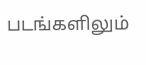படங்களிலும்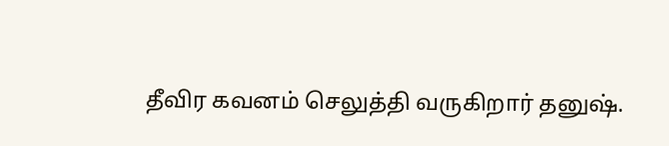தீவிர கவனம் செலுத்தி வருகிறார் தனுஷ்.